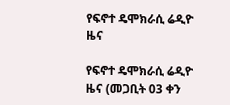የፍኖተ ዴሞክራሲ ሬዲዮ ዜና

የፍኖተ ዴሞክራሲ ሬዲዮ ዜና (መጋቢት 03 ቀን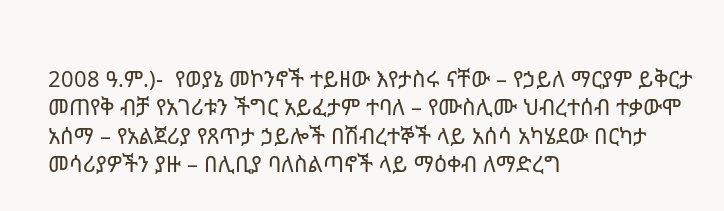2008 ዓ.ም.)-  የወያኔ መኮንኖች ተይዘው እየታስሩ ናቸው – የኃይለ ማርያም ይቅርታ መጠየቅ ብቻ የአገሪቱን ችግር አይፈታም ተባለ – የሙስሊሙ ህብረተሰብ ተቃውሞ አሰማ – የአልጀሪያ የጸጥታ ኃይሎች በሽብረተኞች ላይ አሰሳ አካሄደው በርካታ መሳሪያዎችን ያዙ – በሊቢያ ባለስልጣኖች ላይ ማዕቀብ ለማድረግ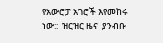የአውሮፓ አገሮች እየመከሩ ነው::  ዝርዝር ዜና  ያንብቡ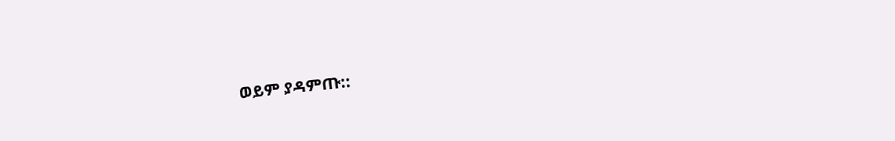ወይም ያዳምጡ::